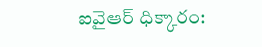ఐవైఆర్ ధిక్కారం: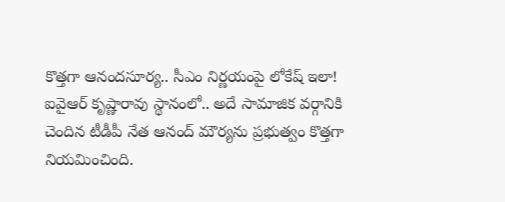కొత్తగా ఆనందసూర్య.. సీఎం నిర్ణయంపై లోకేష్ ఇలా!
ఐవైఆర్ కృష్ణారావు స్థానంలో.. అదే సామాజిక వర్గానికి చెందిన టీడీపీ నేత ఆనంద్ మౌర్యను ప్రభుత్వం కొత్తగా నియమించింది.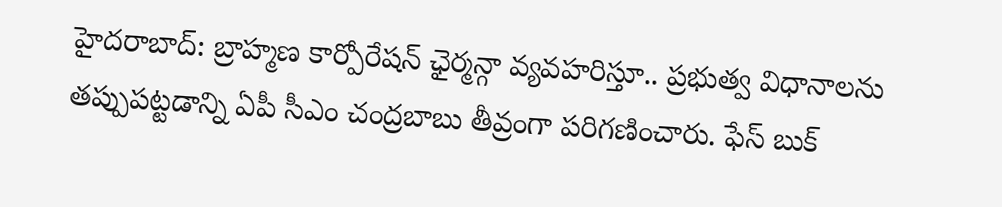హైదరాబాద్: బ్రాహ్మణ కార్పోరేషన్ ఛైర్మన్గా వ్యవహరిస్తూ.. ప్రభుత్వ విధానాలను తప్పుపట్టడాన్ని ఏపీ సీఎం చంద్రబాబు తీవ్రంగా పరిగణించారు. ఫేస్ బుక్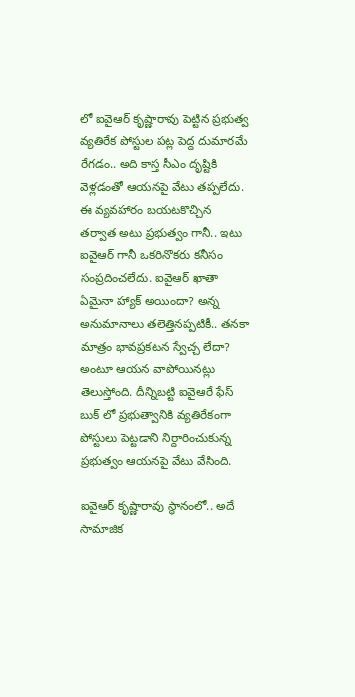లో ఐవైఆర్ కృష్ణారావు పెట్టిన ప్రభుత్వ వ్యతిరేక పోస్టుల పట్ల పెద్ద దుమారమే రేగడం.. అది కాస్త సీఎం దృష్టికి వెళ్లడంతో ఆయనపై వేటు తప్పలేదు.
ఈ వ్యవహారం బయటకొచ్చిన తర్వాత అటు ప్రభుత్వం గానీ.. ఇటు ఐవైఆర్ గానీ ఒకరినొకరు కనీసం సంప్రదించలేదు. ఐవైఆర్ ఖాతా ఏమైనా హ్యాక్ అయిందా? అన్న అనుమానాలు తలెత్తినప్పటికీ.. తనకా మాత్రం భావప్రకటన స్వేచ్చ లేదా? అంటూ ఆయన వాపోయినట్లు తెలుస్తోంది. దీన్నిబట్టి ఐవైఆరే ఫేస్ బుక్ లో ప్రభుత్వానికి వ్యతిరేకంగా పోస్టులు పెట్టడాని నిర్దారించుకున్న ప్రభుత్వం ఆయనపై వేటు వేసింది.

ఐవైఆర్ కృష్ణారావు స్థానంలో.. అదే సామాజిక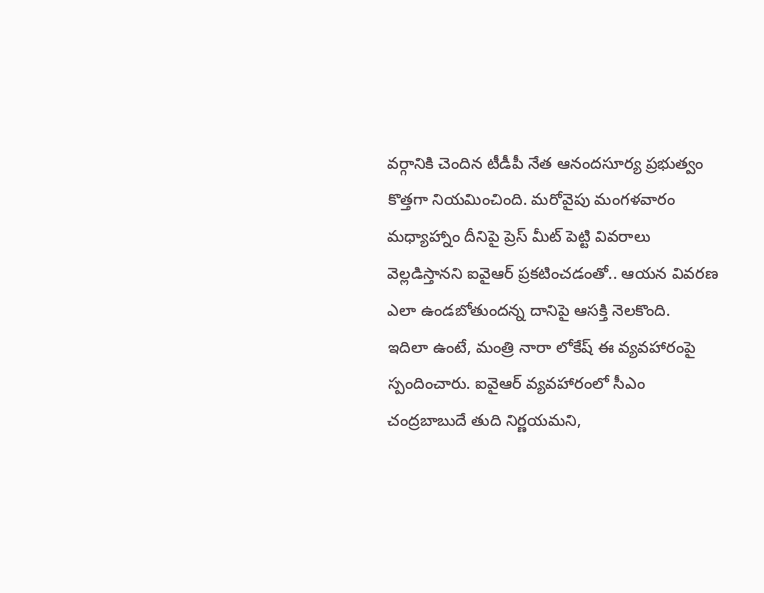వర్గానికి చెందిన టీడీపీ నేత ఆనందసూర్య ప్రభుత్వం కొత్తగా నియమించింది. మరోవైపు మంగళవారం మధ్యాహ్నాం దీనిపై ప్రెస్ మీట్ పెట్టి వివరాలు వెల్లడిస్తానని ఐవైఆర్ ప్రకటించడంతో.. ఆయన వివరణ ఎలా ఉండబోతుందన్న దానిపై ఆసక్తి నెలకొంది.
ఇదిలా ఉంటే, మంత్రి నారా లోకేష్ ఈ వ్యవహారంపై స్పందించారు. ఐవైఆర్ వ్యవహారంలో సీఎం చంద్రబాబుదే తుది నిర్ణయమని,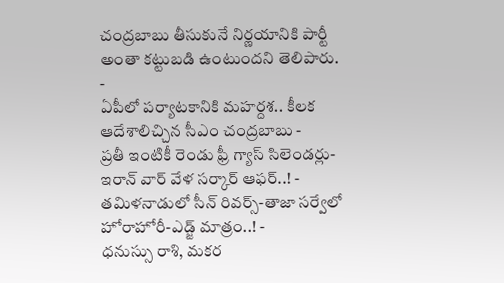చంద్రబాబు తీసుకునే నిర్ణయానికి పార్టీ అంతా కట్టుబడి ఉంటుందని తెలిపారు.
-
ఏపీలో పర్యాటకానికి మహర్దశ.. కీలక ఆదేశాలిచ్చిన సీఎం చంద్రబాబు -
ప్రతీ ఇంటికీ రెండు ఫ్రీ గ్యాస్ సిలెండర్లు-ఇరాన్ వార్ వేళ సర్కార్ ఆఫర్..! -
తమిళనాడులో సీన్ రివర్స్-తాజా సర్వేలో హోరాహోరీ-ఎడ్జ్ మాత్రం..! -
ధనుస్సు రాశి, మకర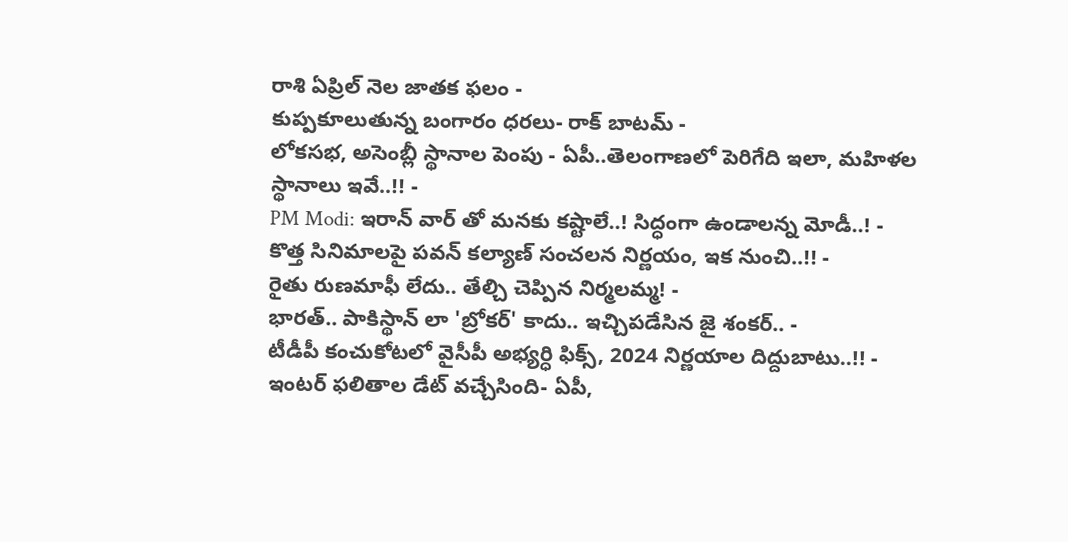రాశి ఏప్రిల్ నెల జాతక ఫలం -
కుప్పకూలుతున్న బంగారం ధరలు- రాక్ బాటమ్ -
లోకసభ, అసెంబ్లీ స్థానాల పెంపు - ఏపీ..తెలంగాణలో పెరిగేది ఇలా, మహిళల స్థానాలు ఇవే..!! -
PM Modi: ఇరాన్ వార్ తో మనకు కష్టాలే..! సిద్ధంగా ఉండాలన్న మోడీ..! -
కొత్త సినిమాలపై పవన్ కల్యాణ్ సంచలన నిర్ణయం, ఇక నుంచి..!! -
రైతు రుణమాఫీ లేదు.. తేల్చి చెప్పిన నిర్మలమ్మ! -
భారత్.. పాకిస్థాన్ లా 'బ్రోకర్' కాదు.. ఇచ్చిపడేసిన జై శంకర్.. -
టీడీపీ కంచుకోటలో వైసీపీ అభ్యర్ధి ఫిక్స్, 2024 నిర్ణయాల దిద్దుబాటు..!! -
ఇంటర్ ఫలితాల డేట్ వచ్చేసింది- ఏపీ,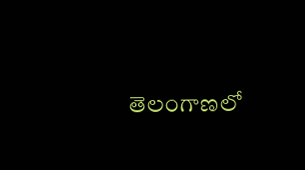తెలంగాణలో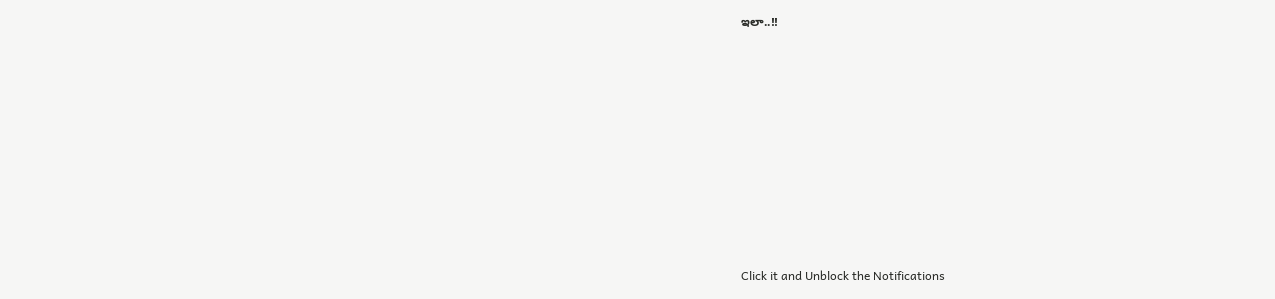ఇలా..!!











Click it and Unblock the Notifications